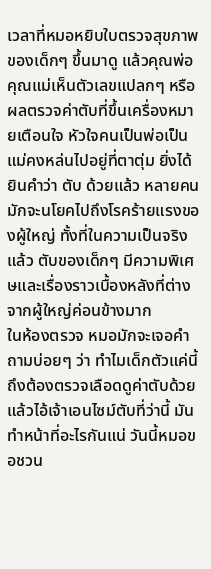เวลาที่หมอหยิบใบตรวจสุขภาพของเด็กๆ ขึ้นมาดู แล้วคุณพ่อคุณแม่เห็นตัวเลขแปลกๆ หรือผลตรวจค่าตับที่ขึ้นเครื่องหมายเตือนใจ หัวใจคนเป็นพ่อเป็นแม่คงหล่นไปอยู่ที่ตาตุ่ม ยิ่งได้ยินคำว่า ตับ ด้วยแล้ว หลายคนมักจะนโยคไปถึงโรคร้ายแรงของผู้ใหญ่ ทั้งที่ในความเป็นจริงแล้ว ตับของเด็กๆ มีความพิเศษและเรื่องราวเบื้องหลังที่ต่างจากผู้ใหญ่ค่อนข้างมาก
ในห้องตรวจ หมอมักจะเจอคำถามบ่อยๆ ว่า ทำไมเด็กตัวแค่นี้ถึงต้องตรวจเลือดดูค่าตับด้วย แล้วไอ้เจ้าเอนไซม์ตับที่ว่านี้ มันทำหน้าที่อะไรกันแน่ วันนี้หมอขอชวน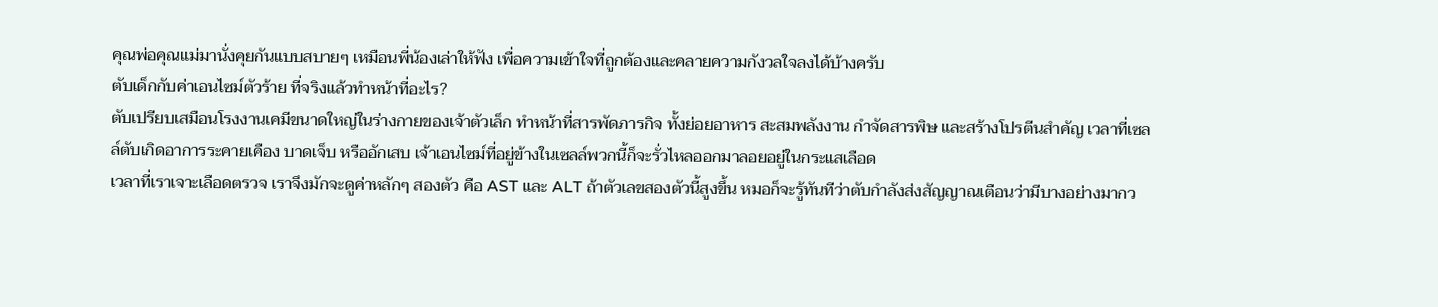คุณพ่อคุณแม่มานั่งคุยกันแบบสบายๆ เหมือนพี่น้องเล่าให้ฟัง เพื่อความเข้าใจที่ถูกต้องและคลายความกังวลใจลงได้บ้างครับ
ตับเด็กกับค่าเอนไซม์ตัวร้าย ที่จริงแล้วทำหน้าที่อะไร?
ตับเปรียบเสมือนโรงงานเคมีขนาดใหญ่ในร่างกายของเจ้าตัวเล็ก ทำหน้าที่สารพัดภารกิจ ทั้งย่อยอาหาร สะสมพลังงาน กำจัดสารพิษ และสร้างโปรตีนสำคัญ เวลาที่เซลล์ตับเกิดอาการระคายเคือง บาดเจ็บ หรืออักเสบ เจ้าเอนไซม์ที่อยู่ข้างในเซลล์พวกนี้ก็จะรั่วไหลออกมาลอยอยู่ในกระแสเลือด
เวลาที่เราเจาะเลือดตรวจ เราจึงมักจะดูค่าหลักๆ สองตัว คือ AST และ ALT ถ้าตัวเลขสองตัวนี้สูงขึ้น หมอก็จะรู้ทันทีว่าตับกำลังส่งสัญญาณเตือนว่ามีบางอย่างมากว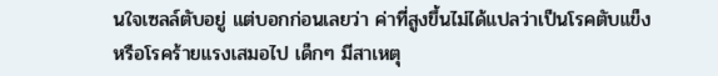นใจเซลล์ตับอยู่ แต่บอกก่อนเลยว่า ค่าที่สูงขึ้นไม่ได้แปลว่าเป็นโรคตับแข็งหรือโรคร้ายแรงเสมอไป เด็กๆ มีสาเหตุ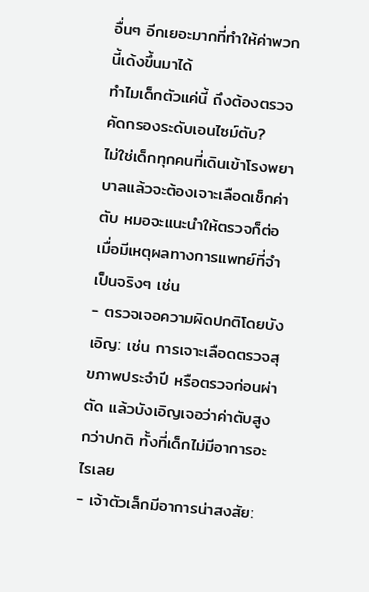อื่นๆ อีกเยอะมากที่ทำให้ค่าพวกนี้เด้งขึ้นมาได้
ทำไมเด็กตัวแค่นี้ ถึงต้องตรวจคัดกรองระดับเอนไซม์ตับ?
ไม่ใช่เด็กทุกคนที่เดินเข้าโรงพยาบาลแล้วจะต้องเจาะเลือดเช็กค่าตับ หมอจะแนะนำให้ตรวจก็ต่อเมื่อมีเหตุผลทางการแพทย์ที่จำเป็นจริงๆ เช่น
- ตรวจเจอความผิดปกติโดยบังเอิญ: เช่น การเจาะเลือดตรวจสุขภาพประจำปี หรือตรวจก่อนผ่าตัด แล้วบังเอิญเจอว่าค่าตับสูงกว่าปกติ ทั้งที่เด็กไม่มีอาการอะไรเลย
- เจ้าตัวเล็กมีอาการน่าสงสัย: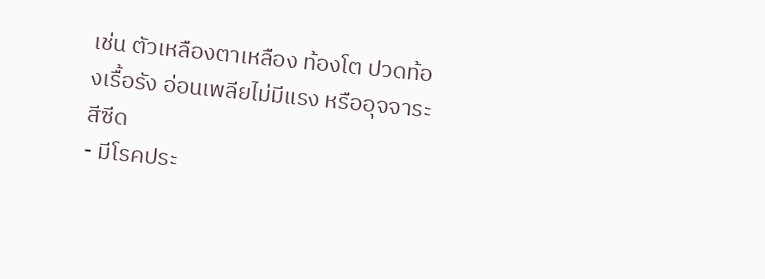เช่น ตัวเหลืองตาเหลือง ท้องโต ปวดท้องเรื้อรัง อ่อนเพลียไม่มีแรง หรืออุจจาระสีซีด
- มีโรคประ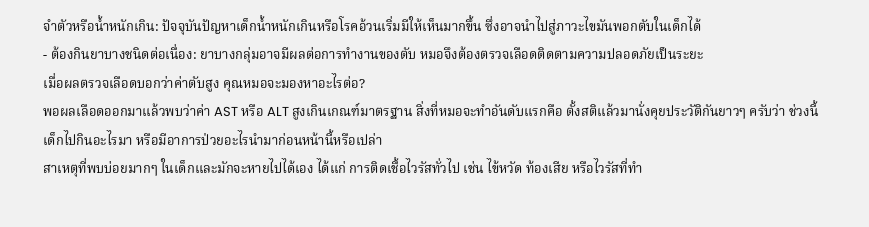จำตัวหรือน้ำหนักเกิน: ปัจจุบันปัญหาเด็กน้ำหนักเกินหรือโรคอ้วนเริ่มมีให้เห็นมากขึ้น ซึ่งอาจนำไปสู่ภาวะไขมันพอกตับในเด็กได้
- ต้องกินยาบางชนิดต่อเนื่อง: ยาบางกลุ่มอาจมีผลต่อการทำงานของตับ หมอจึงต้องตรวจเลือดติดตามความปลอดภัยเป็นระยะ
เมื่อผลตรวจเลือดบอกว่าค่าตับสูง คุณหมอจะมองหาอะไรต่อ?
พอผลเลือดออกมาแล้วพบว่าค่า AST หรือ ALT สูงเกินเกณฑ์มาตรฐาน สิ่งที่หมอจะทำอันดับแรกคือ ตั้งสติแล้วมานั่งคุยประวัติกันยาวๆ ครับว่า ช่วงนี้เด็กไปกินอะไรมา หรือมีอาการป่วยอะไรนำมาก่อนหน้านี้หรือเปล่า
สาเหตุที่พบบ่อยมากๆ ในเด็กและมักจะหายไปได้เอง ได้แก่ การติดเชื้อไวรัสทั่วไป เช่น ไข้หวัด ท้องเสีย หรือไวรัสที่ทำ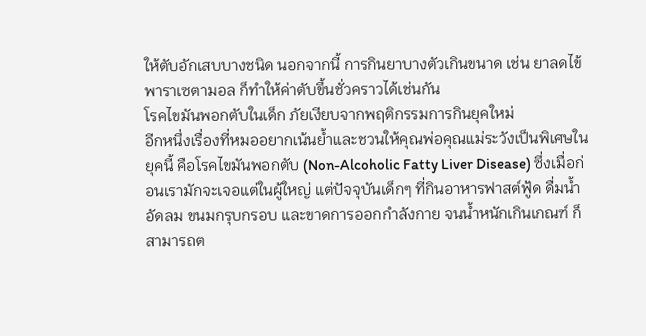ให้ตับอักเสบบางชนิด นอกจากนี้ การกินยาบางตัวเกินขนาด เช่น ยาลดไข้พาราเซตามอล ก็ทำให้ค่าตับขึ้นชั่วคราวได้เช่นกัน
โรคไขมันพอกตับในเด็ก ภัยเงียบจากพฤติกรรมการกินยุคใหม่
อีกหนึ่งเรื่องที่หมออยากเน้นย้ำและชวนให้คุณพ่อคุณแม่ระวังเป็นพิเศษในยุคนี้ คือโรคไขมันพอกตับ (Non-Alcoholic Fatty Liver Disease) ซึ่งเมื่อก่อนเรามักจะเจอแต่ในผู้ใหญ่ แต่ปัจจุบันเด็กๆ ที่กินอาหารฟาสต์ฟู้ด ดื่มน้ำอัดลม ขนมกรุบกรอบ และขาดการออกกำลังกาย จนน้ำหนักเกินเกณฑ์ ก็สามารถต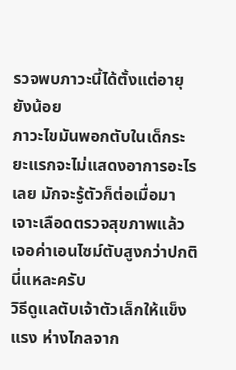รวจพบภาวะนี้ได้ตั้งแต่อายุยังน้อย
ภาวะไขมันพอกตับในเด็กระยะแรกจะไม่แสดงอาการอะไรเลย มักจะรู้ตัวก็ต่อเมื่อมาเจาะเลือดตรวจสุขภาพแล้วเจอค่าเอนไซม์ตับสูงกว่าปกตินี่แหละครับ
วิธีดูแลตับเจ้าตัวเล็กให้แข็งแรง ห่างไกลจาก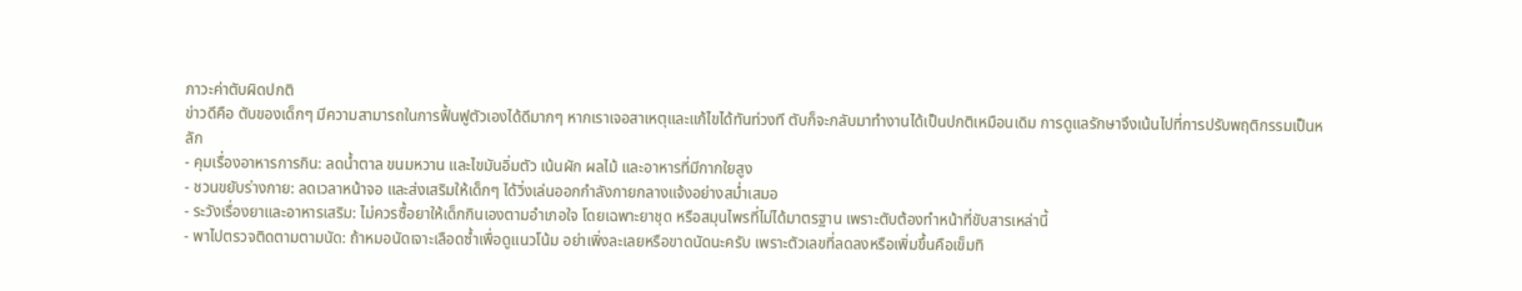ภาวะค่าตับผิดปกติ
ข่าวดีคือ ตับของเด็กๆ มีความสามารถในการฟื้นฟูตัวเองได้ดีมากๆ หากเราเจอสาเหตุและแก้ไขได้ทันท่วงที ตับก็จะกลับมาทำงานได้เป็นปกติเหมือนเดิม การดูแลรักษาจึงเน้นไปที่การปรับพฤติกรรมเป็นหลัก
- คุมเรื่องอาหารการกิน: ลดน้ำตาล ขนมหวาน และไขมันอิ่มตัว เน้นผัก ผลไม้ และอาหารที่มีกากใยสูง
- ชวนขยับร่างกาย: ลดเวลาหน้าจอ และส่งเสริมให้เด็กๆ ได้วิ่งเล่นออกกำลังกายกลางแจ้งอย่างสม่ำเสมอ
- ระวังเรื่องยาและอาหารเสริม: ไม่ควรซื้อยาให้เด็กกินเองตามอำเภอใจ โดยเฉพาะยาชุด หรือสมุนไพรที่ไม่ได้มาตรฐาน เพราะตับต้องทำหน้าที่ขับสารเหล่านี้
- พาไปตรวจติดตามตามนัด: ถ้าหมอนัดเจาะเลือดซ้ำเพื่อดูแนวโน้ม อย่าเพิ่งละเลยหรือขาดนัดนะครับ เพราะตัวเลขที่ลดลงหรือเพิ่มขึ้นคือเข็มทิ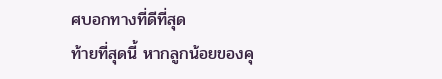ศบอกทางที่ดีที่สุด
ท้ายที่สุดนี้ หากลูกน้อยของคุ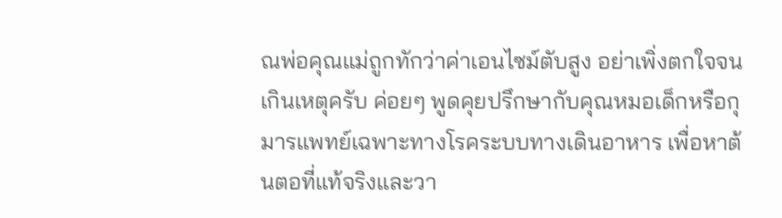ณพ่อคุณแม่ถูกทักว่าค่าเอนไซม์ตับสูง อย่าเพิ่งตกใจจนเกินเหตุครับ ค่อยๆ พูดคุยปรึกษากับคุณหมอเด็กหรือกุมารแพทย์เฉพาะทางโรคระบบทางเดินอาหาร เพื่อหาต้นตอที่แท้จริงและวา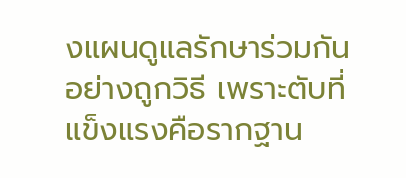งแผนดูแลรักษาร่วมกันอย่างถูกวิธี เพราะตับที่แข็งแรงคือรากฐาน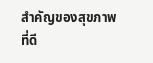สำคัญของสุขภาพที่ดี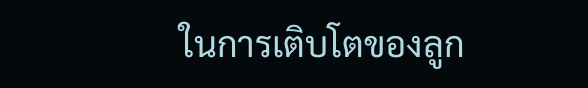ในการเติบโตของลูก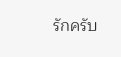รักครับ